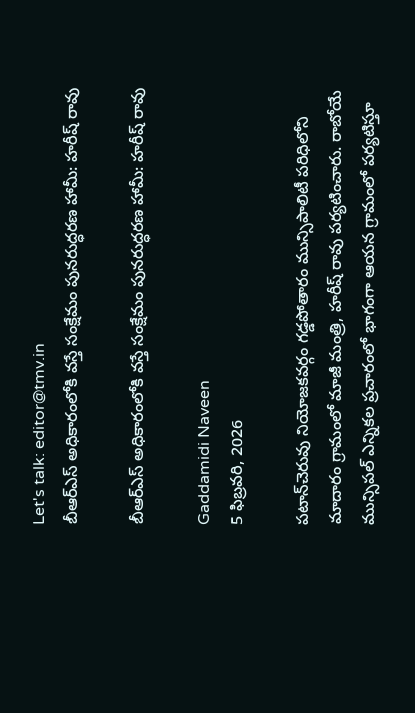Let's talk: editor@tmv.in
బీఆర్ఎస్ అధికారంలోకి వస్తే సంక్షేమం పునరుద్ధరణ హామీ: హ‌రీష్ రావు

బీఆర్ఎస్ అధికారంలోకి వస్తే సంక్షేమం పునరుద్ధరణ హామీ: హ‌రీష్ రావు

Gaddamidi Naveen
5 ఫిబ్రవరి, 2026

పటాన్‌చెరువు నియోజకవర్గం గడ్డపోతారం మున్సిపాలిటీ పరిధిలోని మాదారం గ్రామంలో మాజీ మంత్రి, హరీష్ రావు పర్యటించారు. రాబోయే మున్సిపల్ ఎన్నికల ప్రచారంలో భాగంగా ఆయన గ్రామంలో పర్యటిస్తూ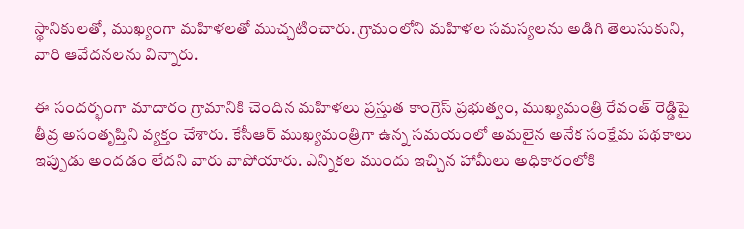స్థానికులతో, ముఖ్యంగా మహిళలతో ముచ్చటించారు. గ్రామంలోని మహిళల సమస్యలను అడిగి తెలుసుకుని, వారి ఆవేదనలను విన్నారు.

ఈ సందర్భంగా మాదారం గ్రామానికి చెందిన మహిళలు ప్రస్తుత కాంగ్రెస్ ప్రభుత్వం, ముఖ్యమంత్రి రేవంత్ రెడ్డిపై తీవ్ర అసంతృప్తిని వ్యక్తం చేశారు. కేసీఆర్ ముఖ్యమంత్రిగా ఉన్న సమయంలో అమలైన అనేక సంక్షేమ పథకాలు ఇప్పుడు అందడం లేదని వారు వాపోయారు. ఎన్నికల ముందు ఇచ్చిన హామీలు అధికారంలోకి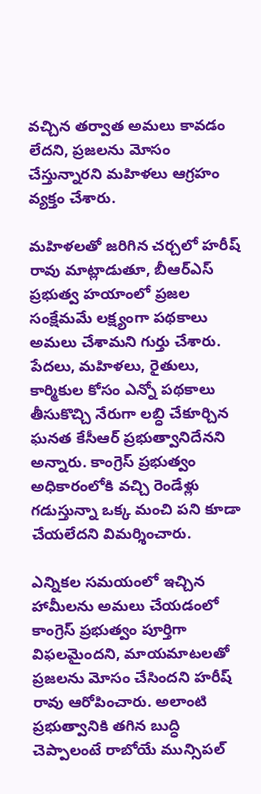వచ్చిన తర్వాత అమలు కావడం లేదని, ప్రజలను మోసం చేస్తున్నారని మహిళలు ఆగ్రహం వ్యక్తం చేశారు.

మహిళలతో జరిగిన చర్చలో హరీష్ రావు మాట్లాడుతూ, బీఆర్ఎస్ ప్రభుత్వ హయాంలో ప్రజల సంక్షేమమే లక్ష్యంగా పథకాలు అమలు చేశామని గుర్తు చేశారు. పేదలు, మహిళలు, రైతులు, కార్మికుల కోసం ఎన్నో పథకాలు తీసుకొచ్చి నేరుగా లబ్ధి చేకూర్చిన ఘనత కేసీఆర్ ప్రభుత్వానిదేనని అన్నారు. కాంగ్రెస్ ప్రభుత్వం అధికారంలోకి వచ్చి రెండేళ్లు గడుస్తున్నా ఒక్క మంచి పని కూడా చేయలేదని విమర్శించారు.

ఎన్నికల సమయంలో ఇచ్చిన హామీలను అమలు చేయడంలో కాంగ్రెస్ ప్రభుత్వం పూర్తిగా విఫలమైందని, మాయమాటలతో ప్రజలను మోసం చేసిందని హరీష్ రావు ఆరోపించారు. అలాంటి ప్రభుత్వానికి తగిన బుద్ధి చెప్పాలంటే రాబోయే మున్సిపల్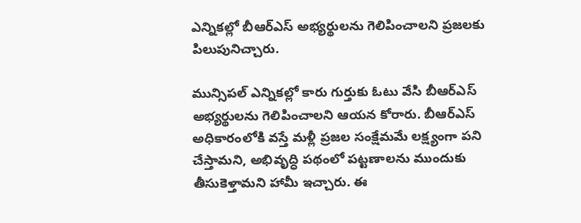ఎన్నికల్లో బీఆర్ఎస్ అభ్యర్థులను గెలిపించాలని ప్రజలకు పిలుపునిచ్చారు.

మున్సిపల్ ఎన్నికల్లో కారు గుర్తుకు ఓటు వేసి బీఆర్ఎస్ అభ్యర్థులను గెలిపించాలని ఆయన కోరారు. బీఆర్ఎస్ అధికారంలోకి వస్తే మళ్లీ ప్రజల సంక్షేమమే లక్ష్యంగా పని చేస్తామని, అభివృద్ధి పథంలో పట్టణాలను ముందుకు తీసుకెళ్తామని హామీ ఇచ్చారు. ఈ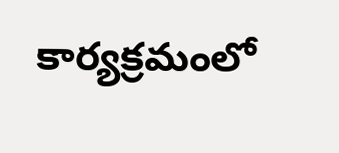కార్యక్రమంలో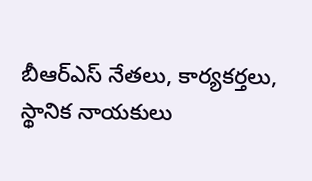బీఆర్ఎస్ నేతలు, కార్యకర్తలు, స్థానిక నాయకులు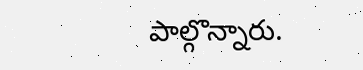పాల్గొన్నారు.